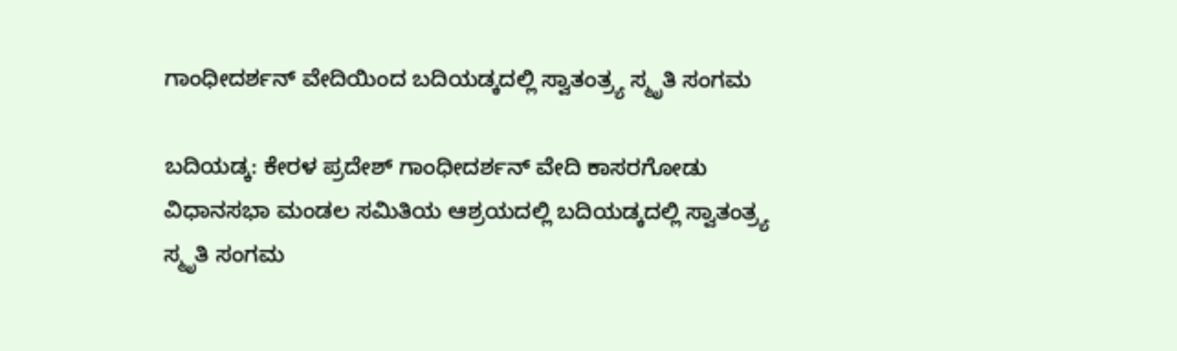ಗಾಂಧೀದರ್ಶನ್ ವೇದಿಯಿಂದ ಬದಿಯಡ್ಕದಲ್ಲಿ ಸ್ವಾತಂತ್ರ್ಯ ಸ್ಮೃತಿ ಸಂಗಮ

ಬದಿಯಡ್ಕ: ಕೇರಳ ಪ್ರದೇಶ್ ಗಾಂಧೀದರ್ಶನ್ ವೇದಿ ಕಾಸರಗೋಡು ವಿಧಾನಸಭಾ ಮಂಡಲ ಸಮಿತಿಯ ಆಶ್ರಯದಲ್ಲಿ ಬದಿಯಡ್ಕದಲ್ಲಿ ಸ್ವಾತಂತ್ರ್ಯ ಸ್ಮೃತಿ ಸಂಗಮ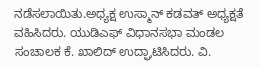ನಡೆಸಲಾಯಿತು.ಅಧ್ಯಕ್ಷ ಉಸ್ಮಾನ್ ಕಡವತ್ ಅಧ್ಯಕ್ಷತೆ ವಹಿಸಿದರು. ಯುಡಿಎಫ್ ವಿಧಾನಸಭಾ ಮಂಡಲ ಸಂಚಾಲಕ ಕೆ. ಖಾಲಿದ್ ಉದ್ಘಾಟಿಸಿದರು. ವಿ.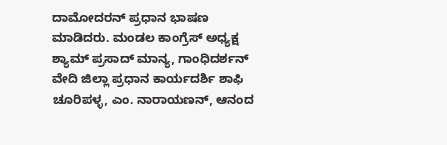ದಾಮೋದರನ್ ಪ್ರಧಾನ ಭಾಷಣ ಮಾಡಿದರು. ಮಂಡಲ ಕಾಂಗ್ರೆಸ್ ಅಧ್ಯಕ್ಷ ಶ್ಯಾಮ್ ಪ್ರಸಾದ್ ಮಾನ್ಯ, ಗಾಂಧಿದರ್ಶನ್ ವೇದಿ ಜಿಲ್ಲಾ ಪ್ರಧಾನ ಕಾರ್ಯದರ್ಶಿ ಶಾಫಿ ಚೂರಿಪಳ್ಳ, ಎಂ. ನಾರಾಯಣನ್, ಆನಂದ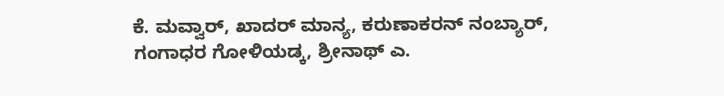ಕೆ. ಮವ್ವಾರ್, ಖಾದರ್ ಮಾನ್ಯ, ಕರುಣಾಕರನ್ ನಂಬ್ಯಾರ್, ಗಂಗಾಧರ ಗೋಳಿಯಡ್ಕ, ಶ್ರೀನಾಥ್ ಎ.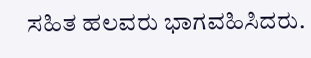ಸಹಿತ ಹಲವರು ಭಾಗವಹಿಸಿದರು.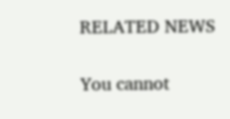RELATED NEWS

You cannot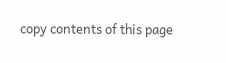copy contents of this page